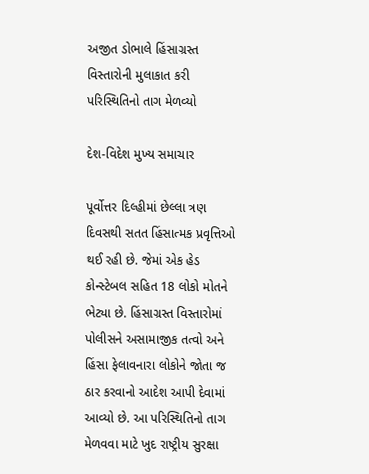અજીત ડોભાલે હિંસાગ્રસ્ત વિસ્તારોની મુલાકાત કરી પરિસ્થિતિનો તાગ મેળવ્યો

દેશ-વિદેશ મુખ્ય સમાચાર

પૂર્વોત્તર દિલ્હીમાં છેલ્લા ત્રણ દિવસથી સતત હિંસાત્મક પ્રવૃત્તિઓ થઈ રહી છે. જેમાં એક હેડ કોન્સ્ટેબલ સહિત 18 લોકો મોતને ભેટ્યા છે. હિંસાગ્રસ્ત વિસ્તારોમાં પોલીસને અસામાજીક તત્વો અને હિંસા ફેલાવનારા લોકોને જોતા જ ઠાર કરવાનો આદેશ આપી દેવામાં આવ્યો છે. આ પરિસ્થિતિનો તાગ મેળવવા માટે ખુદ રાષ્ટ્રીય સુરક્ષા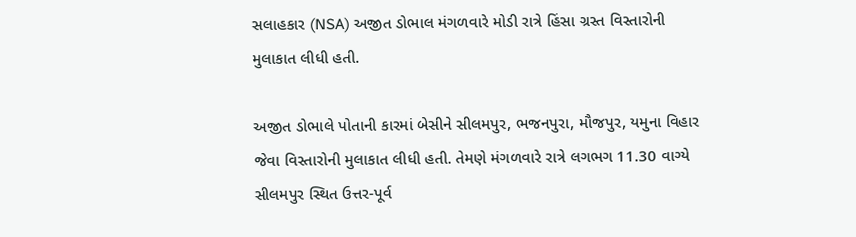સલાહકાર (NSA) અજીત ડોભાલ મંગળવારે મોડી રાત્રે હિંસા ગ્રસ્ત વિસ્તારોની મુલાકાત લીધી હતી.

અજીત ડોભાલે પોતાની કારમાં બેસીને સીલમપુર, ભજનપુરા, મૌજપુર, યમુના વિહાર જેવા વિસ્તારોની મુલાકાત લીધી હતી. તેમણે મંગળવારે રાત્રે લગભગ 11.30 વાગ્યે સીલમપુર સ્થિત ઉત્તર-પૂર્વ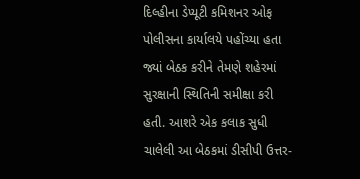દિલ્હીના ડેપ્યૂટી કમિશનર ઓફ પોલીસના કાર્યાલયે પહોંચ્યા હતા જ્યાં બેઠક કરીને તેમણે શહેરમાં સુરક્ષાની સ્થિતિની સમીક્ષા કરી હતી. આશરે એક કલાક સુધી ચાલેલી આ બેઠકમાં ડીસીપી ઉત્તર-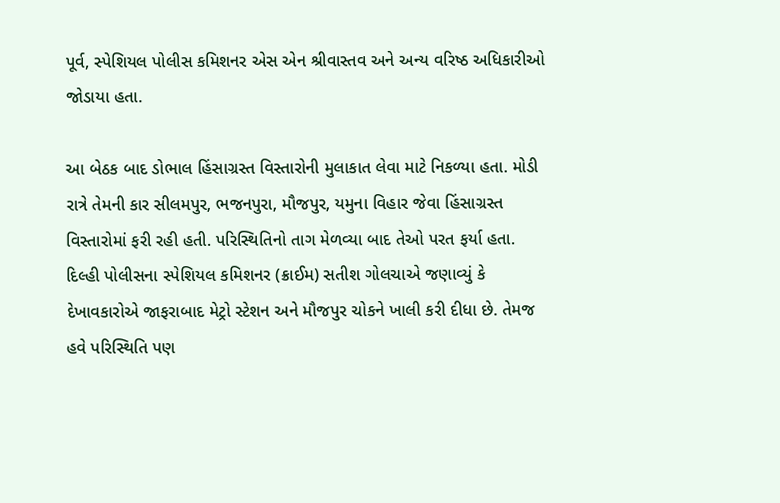પૂર્વ, સ્પેશિયલ પોલીસ કમિશનર એસ એન શ્રીવાસ્તવ અને અન્ય વરિષ્ઠ અધિકારીઓ જોડાયા હતા.

આ બેઠક બાદ ડોભાલ હિંસાગ્રસ્ત વિસ્તારોની મુલાકાત લેવા માટે નિકળ્યા હતા. મોડી રાત્રે તેમની કાર સીલમપુર, ભજનપુરા, મૌજપુર, યમુના વિહાર જેવા હિંસાગ્રસ્ત વિસ્તારોમાં ફરી રહી હતી. પરિસ્થિતિનો તાગ મેળવ્યા બાદ તેઓ પરત ફર્યા હતા. દિલ્હી પોલીસના સ્પેશિયલ કમિશનર (ક્રાઈમ) સતીશ ગોલચાએ જણાવ્યું કે દેખાવકારોએ જાફરાબાદ મેટ્રો સ્ટેશન અને મૌજપુર ચોકને ખાલી કરી દીધા છે. તેમજ હવે પરિસ્થિતિ પણ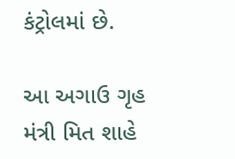કંટ્રોલમાં છે.

આ અગાઉ ગૃહ મંત્રી મિત શાહે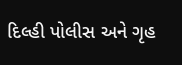દિલ્હી પોલીસ અને ગૃહ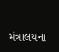મંત્રાલયના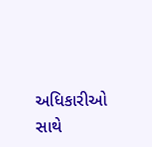અધિકારીઓ સાથે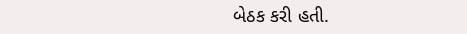બેઠક કરી હતી.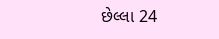છેલ્લા 24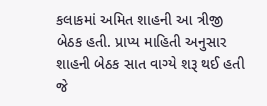કલાકમાં અમિત શાહની આ ત્રીજી બેઠક હતી. પ્રાપ્ય માહિતી અનુસાર શાહની બેઠક સાત વાગ્યે શરૂ થઈ હતી જે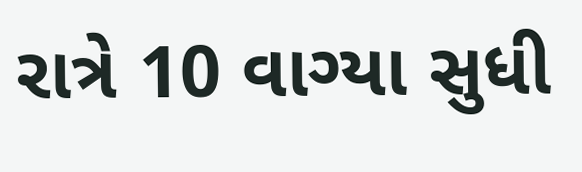રાત્રે 10 વાગ્યા સુધી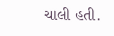ચાલી હતી.